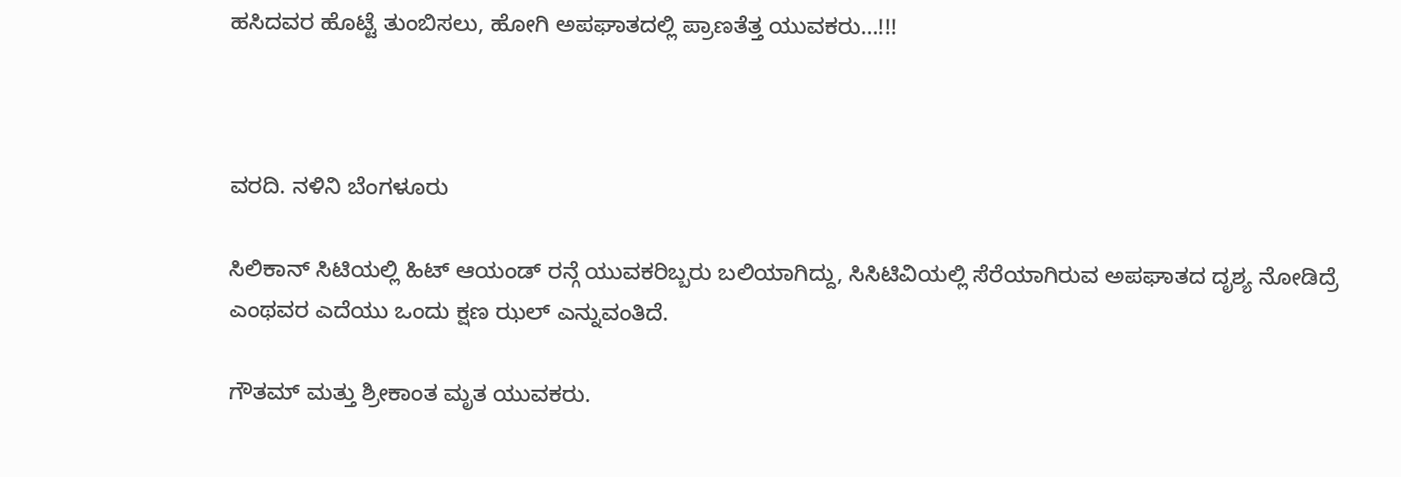ಹಸಿದವರ ಹೊಟ್ಟೆ ತುಂಬಿಸಲು, ಹೋಗಿ ಅಪಘಾತದಲ್ಲಿ ಪ್ರಾಣತೆತ್ತ ಯುವಕರು…!!!



ವರದಿ. ನಳಿನಿ ಬೆಂಗಳೂರು

ಸಿಲಿಕಾನ್ ಸಿಟಿಯಲ್ಲಿ ಹಿಟ್ ಆಯಂಡ್ ರನ್ಗೆ ಯುವಕರಿಬ್ಬರು ಬಲಿಯಾಗಿದ್ದು, ಸಿಸಿಟಿವಿಯಲ್ಲಿ ಸೆರೆಯಾಗಿರುವ ಅಪಘಾತದ ದೃಶ್ಯ ನೋಡಿದ್ರೆ ಎಂಥವರ ಎದೆಯು ಒಂದು ಕ್ಷಣ ಝಲ್ ಎನ್ನುವಂತಿದೆ.

ಗೌತಮ್ ಮತ್ತು ಶ್ರೀಕಾಂತ ಮೃತ ಯುವಕರು.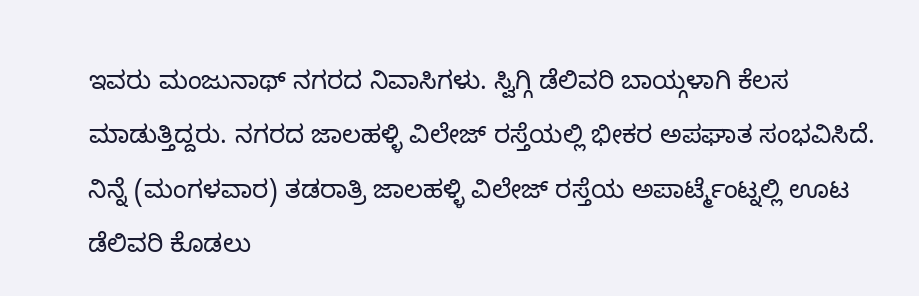ಇವರು ಮಂಜುನಾಥ್ ನಗರದ ನಿವಾಸಿಗಳು. ಸ್ವಿಗ್ಗಿ ಡೆಲಿವರಿ ಬಾಯ್ಗಳಾಗಿ ಕೆಲಸ ಮಾಡುತ್ತಿದ್ದರು. ನಗರದ ಜಾಲಹಳ್ಳಿ ವಿಲೇಜ್ ರಸ್ತೆಯಲ್ಲಿ ಭೀಕರ ಅಪಘಾತ ಸಂಭವಿಸಿದೆ. ನಿನ್ನೆ (ಮಂಗಳವಾರ) ತಡರಾತ್ರಿ ಜಾಲಹಳ್ಳಿ ವಿಲೇಜ್ ರಸ್ತೆಯ ಅಪಾರ್ಟ್ಮೆಂಟ್ನಲ್ಲಿ ಊಟ ಡೆಲಿವರಿ ಕೊಡಲು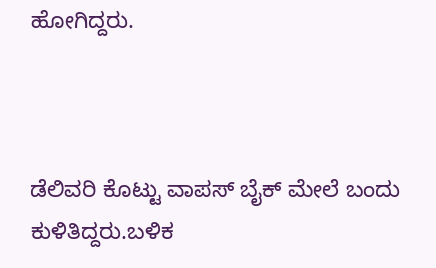ಹೋಗಿದ್ದರು.



ಡೆಲಿವರಿ ಕೊಟ್ಟು ವಾಪಸ್ ಬೈಕ್ ಮೇಲೆ ಬಂದು ಕುಳಿತಿದ್ದರು.ಬಳಿಕ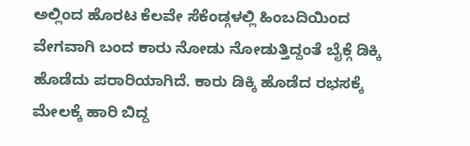ಅಲ್ಲಿಂದ ಹೊರಟ ಕೆಲವೇ ಸೆಕೆಂಡ್ಗಳಲ್ಲಿ ಹಿಂಬದಿಯಿಂದ ವೇಗವಾಗಿ ಬಂದ ಕಾರು ನೋಡು ನೋಡುತ್ತಿದ್ದಂತೆ ಬೈಕ್ಗೆ ಡಿಕ್ಕಿ ಹೊಡೆದು ಪರಾರಿಯಾಗಿದೆ. ಕಾರು ಡಿಕ್ಕಿ ಹೊಡೆದ ರಭಸಕ್ಕೆ ಮೇಲಕ್ಕೆ ಹಾರಿ ಬಿದ್ದ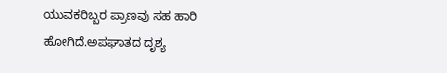ಯುವಕರಿಬ್ಬರ ಪ್ರಾಣವು ಸಹ ಹಾರಿ ಹೋಗಿದೆ.ಅಪಘಾತದ ದೃಶ್ಯ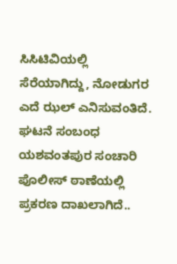ಸಿಸಿಟಿವಿಯಲ್ಲಿ ಸೆರೆಯಾಗಿದ್ದು, ನೋಡುಗರ ಎದೆ ಝಲ್ ಎನಿಸುವಂತಿದೆ. ಘಟನೆ ಸಂಬಂಧ ಯಶವಂತಪುರ ಸಂಚಾರಿ ಪೊಲೀಸ್ ಠಾಣೆಯಲ್ಲಿ ಪ್ರಕರಣ ದಾಖಲಾಗಿದೆ..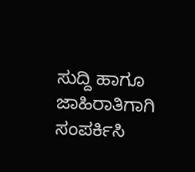ಸುದ್ದಿ ಹಾಗೂ ಜಾಹಿರಾತಿಗಾಗಿ ಸಂಪರ್ಕಿಸಿ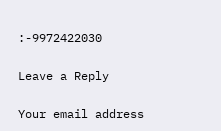:-9972422030

Leave a Reply

Your email address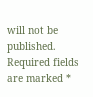will not be published. Required fields are marked *